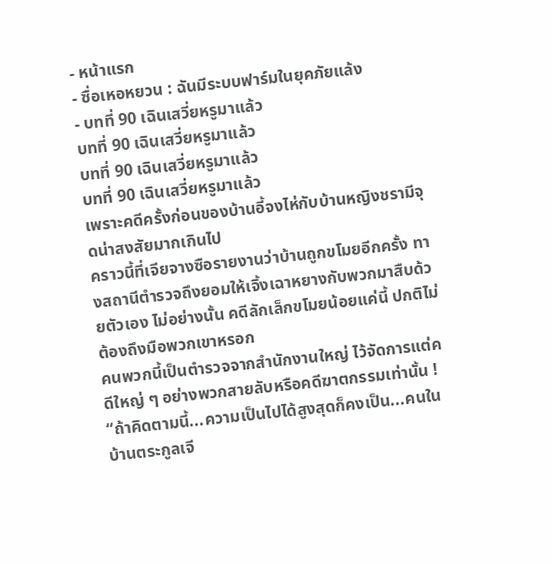- หน้าแรก
- ซื่อเหอหยวน : ฉันมีระบบฟาร์มในยุคภัยแล้ง
- บทที่ 90 เฉินเสวี่ยหรูมาแล้ว
บทที่ 90 เฉินเสวี่ยหรูมาแล้ว
บทที่ 90 เฉินเสวี่ยหรูมาแล้ว
บทที่ 90 เฉินเสวี่ยหรูมาแล้ว
เพราะคดีครั้งก่อนของบ้านอี้จงไห่กับบ้านหญิงชรามีจุดน่าสงสัยมากเกินไป
คราวนี้ที่เจียจางซือรายงานว่าบ้านถูกขโมยอีกครั้ง ทางสถานีตำรวจถึงยอมให้เจิ้งเฉาหยางกับพวกมาสืบด้วยตัวเอง ไม่อย่างนั้น คดีลักเล็กขโมยน้อยแค่นี้ ปกติไม่ต้องถึงมือพวกเขาหรอก
คนพวกนี้เป็นตำรวจจากสำนักงานใหญ่ ไว้จัดการแต่คดีใหญ่ ๆ อย่างพวกสายลับหรือคดีฆาตกรรมเท่านั้น !
“ถ้าคิดตามนี้...ความเป็นไปได้สูงสุดก็คงเป็น...คนในบ้านตระกูลเจี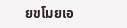ยขโมยเอ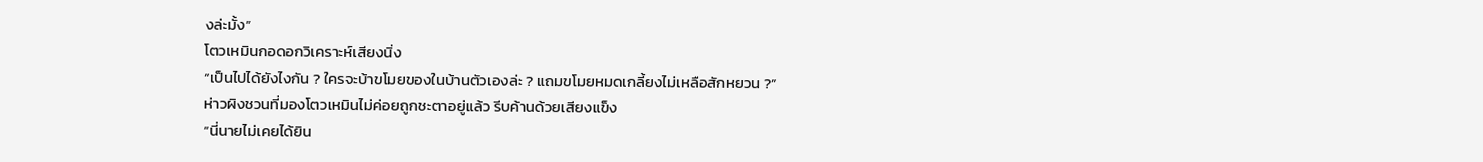งล่ะมั้ง”
โตวเหมินกอดอกวิเคราะห์เสียงนิ่ง
“เป็นไปได้ยังไงกัน ? ใครจะบ้าขโมยของในบ้านตัวเองล่ะ ? แถมขโมยหมดเกลี้ยงไม่เหลือสักหยวน ?”
ห่าวผิงชวนที่มองโตวเหมินไม่ค่อยถูกชะตาอยู่แล้ว รีบค้านด้วยเสียงแข็ง
“นี่นายไม่เคยได้ยิน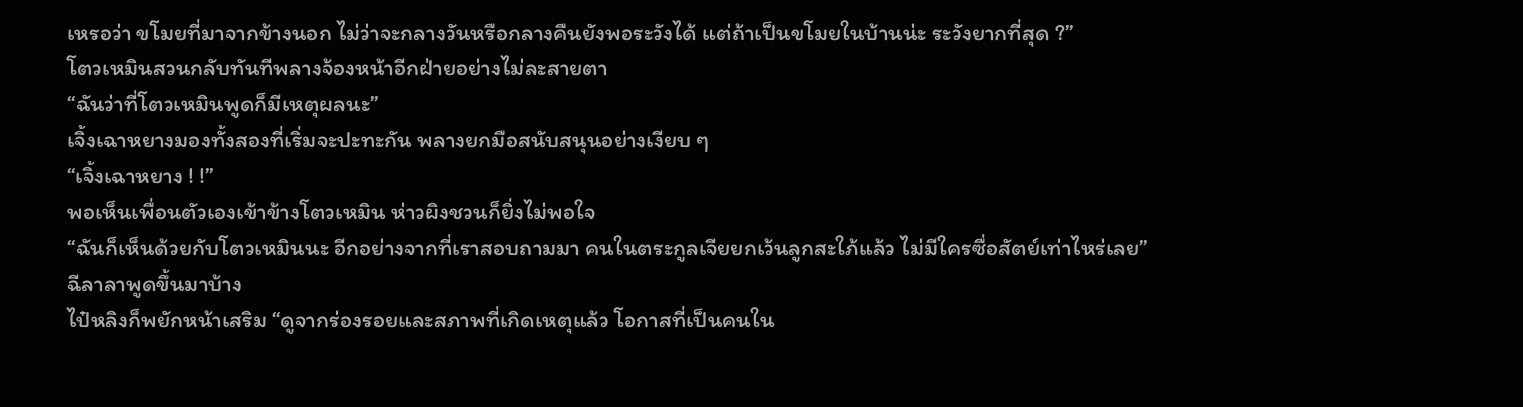เหรอว่า ขโมยที่มาจากข้างนอก ไม่ว่าจะกลางวันหรือกลางคืนยังพอระวังได้ แต่ถ้าเป็นขโมยในบ้านน่ะ ระวังยากที่สุด ?”
โตวเหมินสวนกลับทันทีพลางจ้องหน้าอีกฝ่ายอย่างไม่ละสายตา
“ฉันว่าที่โตวเหมินพูดก็มีเหตุผลนะ”
เจิ้งเฉาหยางมองทั้งสองที่เริ่มจะปะทะกัน พลางยกมือสนับสนุนอย่างเงียบ ๆ
“เจิ้งเฉาหยาง ! !”
พอเห็นเพื่อนตัวเองเข้าข้างโตวเหมิน ห่าวผิงชวนก็ยิ่งไม่พอใจ
“ฉันก็เห็นด้วยกับโตวเหมินนะ อีกอย่างจากที่เราสอบถามมา คนในตระกูลเจียยกเว้นลูกสะใภ้แล้ว ไม่มีใครซื่อสัตย์เท่าไหร่เลย”
ฉีลาลาพูดขึ้นมาบ้าง
ไป๋หลิงก็พยักหน้าเสริม “ดูจากร่องรอยและสภาพที่เกิดเหตุแล้ว โอกาสที่เป็นคนใน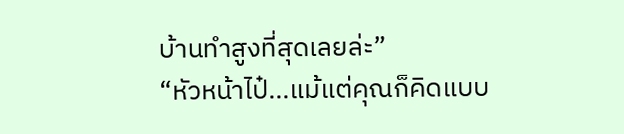บ้านทำสูงที่สุดเลยล่ะ”
“หัวหน้าไป๋...แม้แต่คุณก็คิดแบบ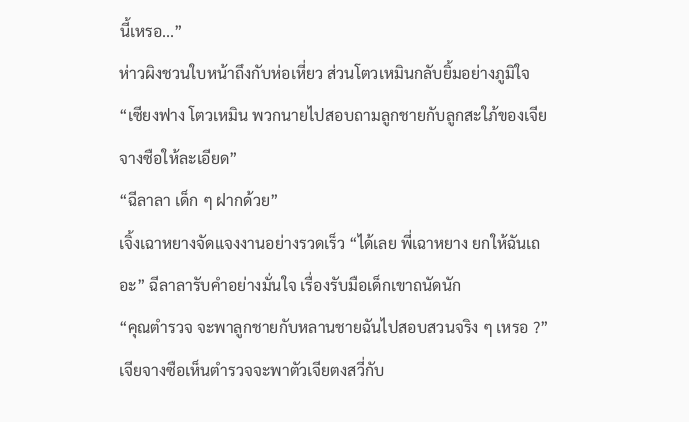นี้เหรอ...”
ห่าวผิงชวนใบหน้าถึงกับห่อเหี่ยว ส่วนโตวเหมินกลับยิ้มอย่างภูมิใจ
“เซียงฟาง โตวเหมิน พวกนายไปสอบถามลูกชายกับลูกสะใภ้ของเจียจางซือให้ละเอียด”
“ฉีลาลา เด็ก ๆ ฝากด้วย”
เจิ้งเฉาหยางจัดแจงงานอย่างรวดเร็ว “ได้เลย พี่เฉาหยาง ยกให้ฉันเถอะ” ฉีลาลารับคำอย่างมั่นใจ เรื่องรับมือเด็กเขาถนัดนัก
“คุณตำรวจ จะพาลูกชายกับหลานชายฉันไปสอบสวนจริง ๆ เหรอ ?”
เจียจางซือเห็นตำรวจจะพาตัวเจียตงสวี่กับ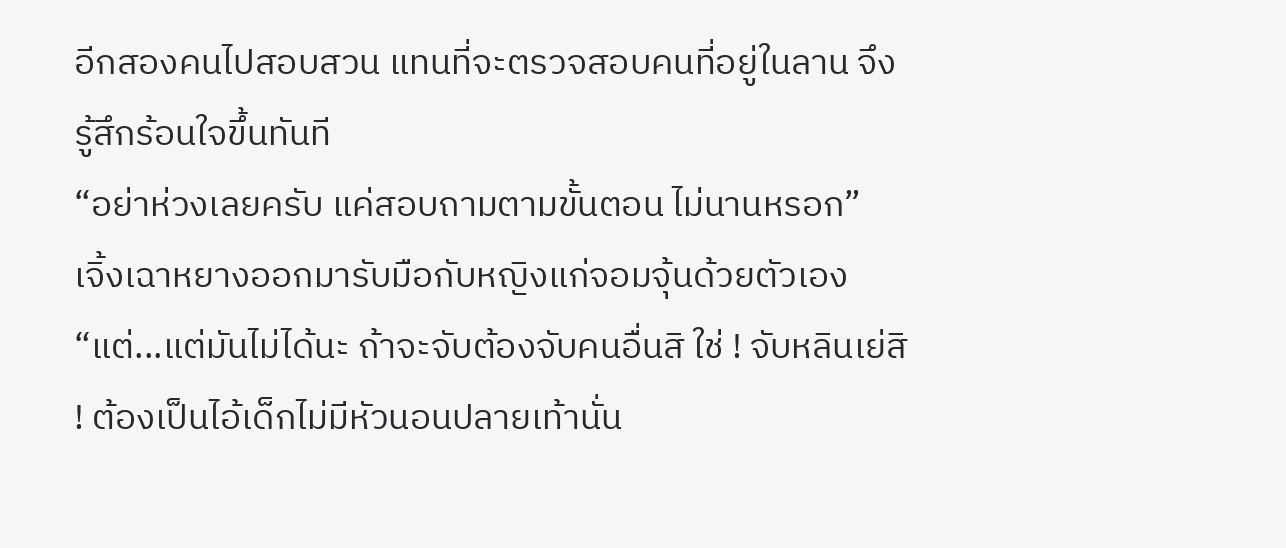อีกสองคนไปสอบสวน แทนที่จะตรวจสอบคนที่อยู่ในลาน จึงรู้สึกร้อนใจขึ้นทันที
“อย่าห่วงเลยครับ แค่สอบถามตามขั้นตอน ไม่นานหรอก”
เจิ้งเฉาหยางออกมารับมือกับหญิงแก่จอมจุ้นด้วยตัวเอง
“แต่...แต่มันไม่ได้นะ ถ้าจะจับต้องจับคนอื่นสิ ใช่ ! จับหลินเย่สิ ! ต้องเป็นไอ้เด็กไม่มีหัวนอนปลายเท้านั่น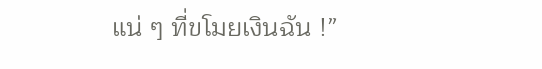แน่ ๆ ที่ขโมยเงินฉัน !”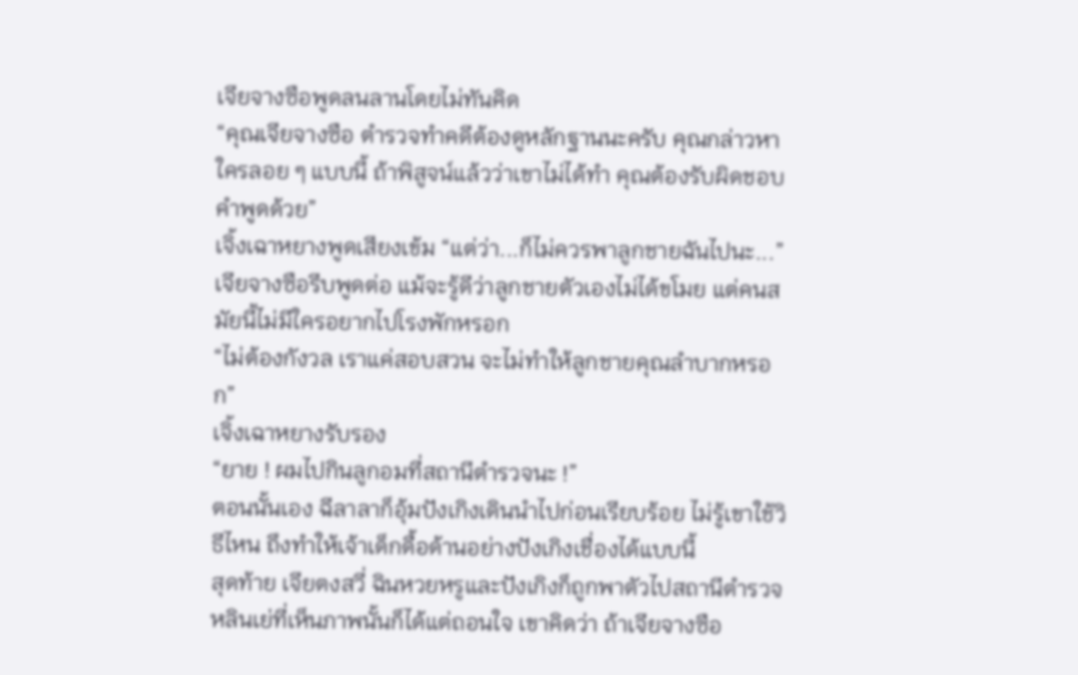เจียจางซือพูดลนลานโดยไม่ทันคิด
“คุณเจียจางซือ ตำรวจทำคดีต้องดูหลักฐานนะครับ คุณกล่าวหาใครลอย ๆ แบบนี้ ถ้าพิสูจน์แล้วว่าเขาไม่ได้ทำ คุณต้องรับผิดชอบคำพูดด้วย”
เจิ้งเฉาหยางพูดเสียงเข้ม “แต่ว่า...ก็ไม่ควรพาลูกชายฉันไปนะ...”
เจียจางซือรีบพูดต่อ แม้จะรู้ดีว่าลูกชายตัวเองไม่ได้ขโมย แต่คนสมัยนี้ไม่มีใครอยากไปโรงพักหรอก
“ไม่ต้องกังวล เราแค่สอบสวน จะไม่ทำให้ลูกชายคุณลำบากหรอก”
เจิ้งเฉาหยางรับรอง
“ยาย ! ผมไปกินลูกอมที่สถานีตำรวจนะ !”
ตอนนั้นเอง ฉีลาลาก็อุ้มปังเกิงเดินนำไปก่อนเรียบร้อย ไม่รู้เขาใช้วิธีไหน ถึงทำให้เจ้าเด็กดื้อด้านอย่างปังเกิงเชื่องได้แบบนี้
สุดท้าย เจียตงสวี่ ฉินหวยหรูและปังเกิงก็ถูกพาตัวไปสถานีตำรวจ
หลินเย่ที่เห็นภาพนั้นก็ได้แต่ถอนใจ เขาคิดว่า ถ้าเจียจางซือ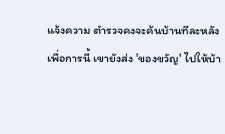แจ้งความ ตำรวจคงจะค้นบ้านทีละหลัง
เพื่อการนี้ เขายังส่ง 'ของขวัญ' ไปให้บ้า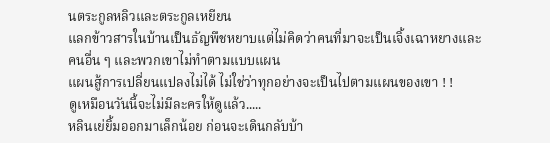นตระกูลหลิวและตระกูลเหยียน
แลกข้าวสารในบ้านเป็นธัญพืชหยาบแต่ไม่คิดว่าคนที่มาจะเป็นเจิ้งเฉาหยางและคนอื่น ๆ และพวกเขาไม่ทำตามแบบแผน
แผนสู้การเปลี่ยนแปลงไม่ได้ ไม่ใช่ว่าทุกอย่างจะเป็นไปตามแผนของเขา ! !
ดูเหมือนวันนี้จะไม่มีละครให้ดูแล้ว.....
หลินเย่ยิ้มออกมาเล็กน้อย ก่อนจะเดินกลับบ้า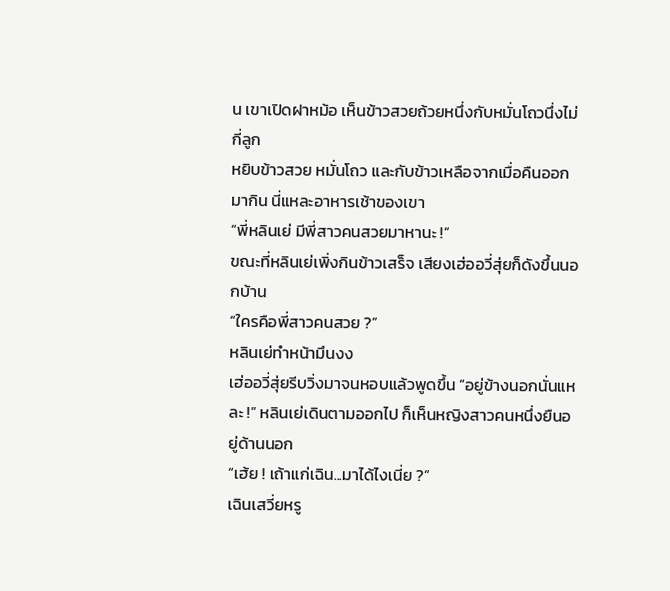น เขาเปิดฝาหม้อ เห็นข้าวสวยถ้วยหนึ่งกับหมั่นโถวนึ่งไม่กี่ลูก
หยิบข้าวสวย หมั่นโถว และกับข้าวเหลือจากเมื่อคืนออกมากิน นี่แหละอาหารเช้าของเขา
“พี่หลินเย่ มีพี่สาวคนสวยมาหานะ !”
ขณะที่หลินเย่เพิ่งกินข้าวเสร็จ เสียงเฮ่ออวี่สุ่ยก็ดังขึ้นนอกบ้าน
“ใครคือพี่สาวคนสวย ?”
หลินเย่ทำหน้ามึนงง
เฮ่ออวี่สุ่ยรีบวิ่งมาจนหอบแล้วพูดขึ้น “อยู่ข้างนอกนั่นแหละ !” หลินเย่เดินตามออกไป ก็เห็นหญิงสาวคนหนึ่งยืนอยู่ด้านนอก
“เฮ้ย ! เถ้าแก่เฉิน...มาได้ไงเนี่ย ?”
เฉินเสวี่ยหรู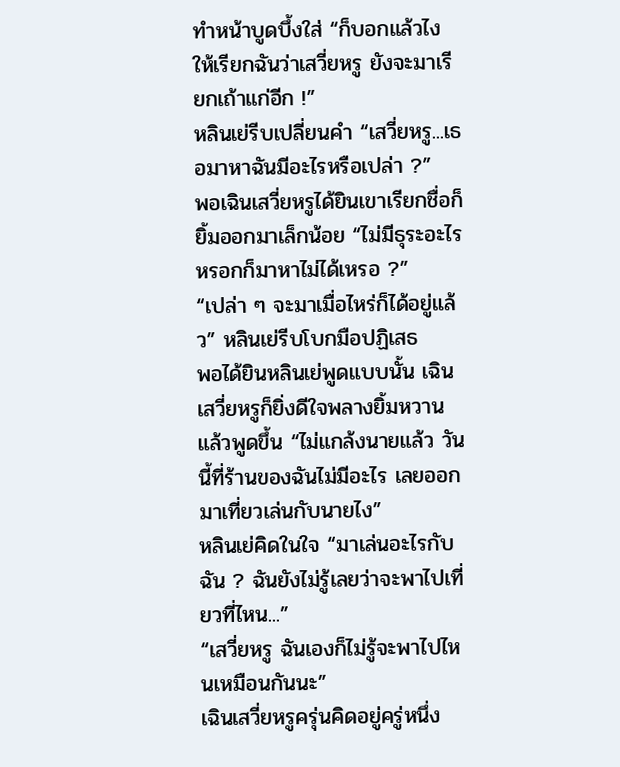ทำหน้าบูดบึ้งใส่ “ก็บอกแล้วไงให้เรียกฉันว่าเสวี่ยหรู ยังจะมาเรียกเถ้าแก่อีก !”
หลินเย่รีบเปลี่ยนคำ “เสวี่ยหรู...เธอมาหาฉันมีอะไรหรือเปล่า ?”
พอเฉินเสวี่ยหรูได้ยินเขาเรียกชื่อก็ยิ้มออกมาเล็กน้อย “ไม่มีธุระอะไรหรอกก็มาหาไม่ได้เหรอ ?”
“เปล่า ๆ จะมาเมื่อไหร่ก็ได้อยู่แล้ว” หลินเย่รีบโบกมือปฏิเสธ
พอได้ยินหลินเย่พูดแบบนั้น เฉินเสวี่ยหรูก็ยิ่งดีใจพลางยิ้มหวานแล้วพูดขึ้น “ไม่แกล้งนายแล้ว วันนี้ที่ร้านของฉันไม่มีอะไร เลยออกมาเที่ยวเล่นกับนายไง”
หลินเย่คิดในใจ “มาเล่นอะไรกับฉัน ? ฉันยังไม่รู้เลยว่าจะพาไปเที่ยวที่ไหน...”
“เสวี่ยหรู ฉันเองก็ไม่รู้จะพาไปไหนเหมือนกันนะ”
เฉินเสวี่ยหรูครุ่นคิดอยู่ครู่หนึ่ง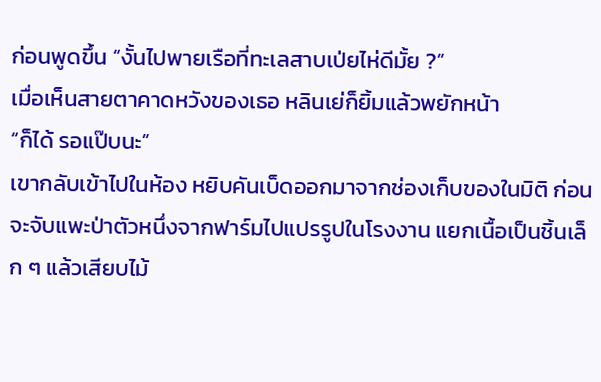ก่อนพูดขึ้น “งั้นไปพายเรือที่ทะเลสาบเป่ยไห่ดีมั้ย ?”
เมื่อเห็นสายตาคาดหวังของเธอ หลินเย่ก็ยิ้มแล้วพยักหน้า
“ก็ได้ รอแป๊บนะ”
เขากลับเข้าไปในห้อง หยิบคันเบ็ดออกมาจากช่องเก็บของในมิติ ก่อนจะจับแพะป่าตัวหนึ่งจากฟาร์มไปแปรรูปในโรงงาน แยกเนื้อเป็นชิ้นเล็ก ๆ แล้วเสียบไม้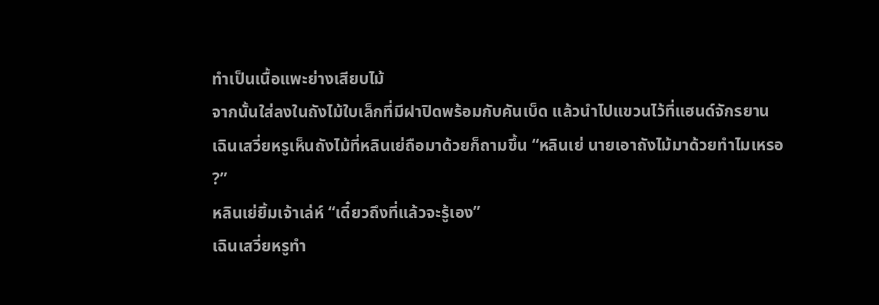ทำเป็นเนื้อแพะย่างเสียบไม้
จากนั้นใส่ลงในถังไม้ใบเล็กที่มีฝาปิดพร้อมกับคันเบ็ด แล้วนำไปแขวนไว้ที่แฮนด์จักรยาน
เฉินเสวี่ยหรูเห็นถังไม้ที่หลินเย่ถือมาด้วยก็ถามขึ้น “หลินเย่ นายเอาถังไม้มาด้วยทำไมเหรอ ?”
หลินเย่ยิ้มเจ้าเล่ห์ “เดี๋ยวถึงที่แล้วจะรู้เอง”
เฉินเสวี่ยหรูทำ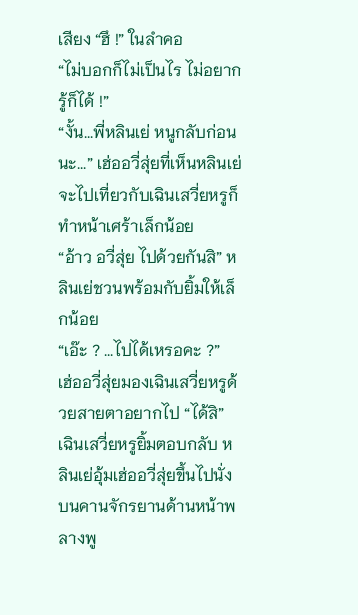เสียง “ฮึ !” ในลำคอ
“ไม่บอกก็ไม่เป็นไร ไม่อยากรู้ก็ได้ !”
“งั้น...พี่หลินเย่ หนูกลับก่อนนะ...” เฮ่ออวี่สุ่ยที่เห็นหลินเย่จะไปเที่ยวกับเฉินเสวี่ยหรูก็ทำหน้าเศร้าเล็กน้อย
“อ้าว อวี่สุ่ย ไปด้วยกันสิ” หลินเย่ชวนพร้อมกับยิ้มให้เล็กน้อย
“เอ๊ะ ? ...ไปได้เหรอคะ ?”
เฮ่ออวี่สุ่ยมองเฉินเสวี่ยหรูด้วยสายตาอยากไป “ได้สิ” เฉินเสวี่ยหรูยิ้มตอบกลับ หลินเย่อุ้มเฮ่ออวี่สุ่ยขึ้นไปนั่งบนคานจักรยานด้านหน้าพลางพู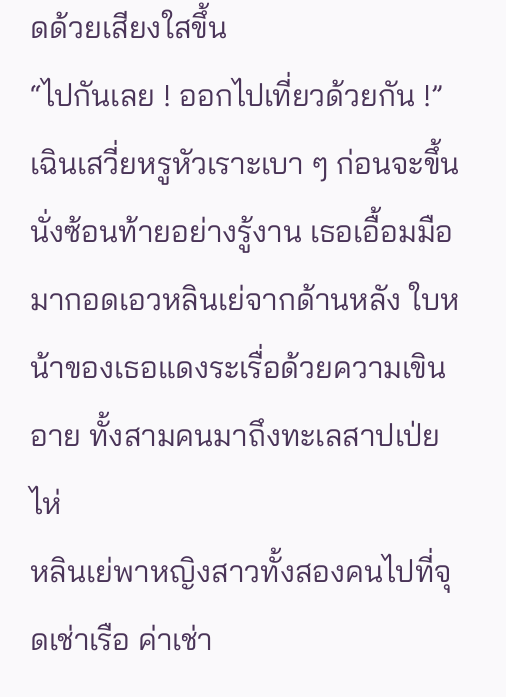ดด้วยเสียงใสขึ้น
“ไปกันเลย ! ออกไปเที่ยวด้วยกัน !”
เฉินเสวี่ยหรูหัวเราะเบา ๆ ก่อนจะขึ้นนั่งซ้อนท้ายอย่างรู้งาน เธอเอื้อมมือมากอดเอวหลินเย่จากด้านหลัง ใบหน้าของเธอแดงระเรื่อด้วยความเขินอาย ทั้งสามคนมาถึงทะเลสาปเป่ยไห่
หลินเย่พาหญิงสาวทั้งสองคนไปที่จุดเช่าเรือ ค่าเช่า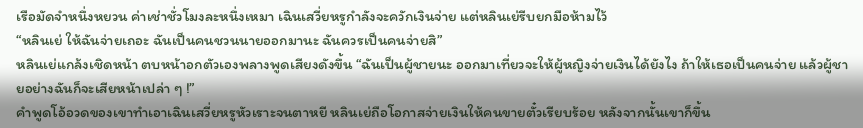เรือมัดจำหนึ่งหยวน ค่าเช่าชั่วโมงละหนึ่งเหมา เฉินเสวี่ยหรูกำลังจะควักเงินจ่าย แต่หลินเย่รีบยกมือห้ามไว้
“หลินเย่ ให้ฉันจ่ายเถอะ ฉันเป็นคนชวนนายออกมานะ ฉันควรเป็นคนจ่ายสิ”
หลินเย่แกล้งเชิดหน้า ตบหน้าอกตัวเองพลางพูดเสียงดังขึ้น “ฉันเป็นผู้ชายนะ ออกมาเที่ยวจะให้ผู้หญิงจ่ายเงินได้ยังไง ถ้าให้เธอเป็นคนจ่าย แล้วผู้ชายอย่างฉันก็จะเสียหน้าเปล่า ๆ !”
คำพูดโอ้อวดของเขาทำเอาเฉินเสวี่ยหรูหัวเราะจนตาหยี หลินเย่ถือโอกาสจ่ายเงินให้คนขายตั๋วเรียบร้อย หลังจากนั้นเขาก็ขึ้น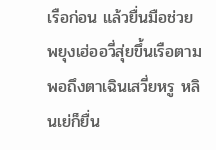เรือก่อน แล้วยื่นมือช่วยพยุงเฮ่ออวี่สุ่ยขึ้นเรือตาม พอถึงตาเฉินเสวี่ยหรู หลินเย่ก็ยื่น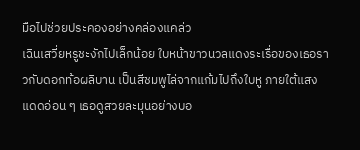มือไปช่วยประคองอย่างคล่องแคล่ว
เฉินเสวี่ยหรูชะงักไปเล็กน้อย ใบหน้าขาวนวลแดงระเรื่อของเธอราวกับดอกท้อผลิบาน เป็นสีชมพูไล่จากแก้มไปถึงใบหู ภายใต้แสงแดดอ่อน ๆ เธอดูสวยละมุนอย่างบอ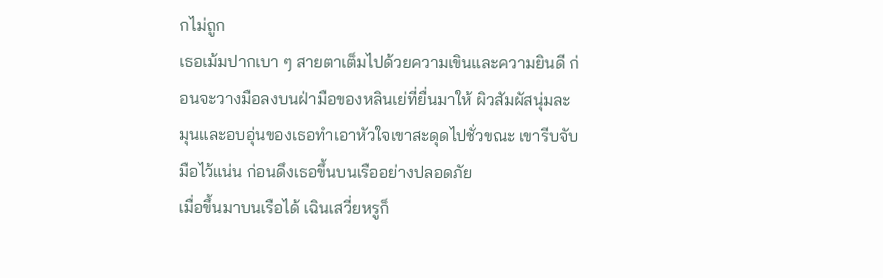กไม่ถูก
เธอเม้มปากเบา ๆ สายตาเต็มไปด้วยความเขินและความยินดี ก่อนจะวางมือลงบนฝ่ามือของหลินเย่ที่ยื่นมาให้ ผิวสัมผัสนุ่มละมุนและอบอุ่นของเธอทำเอาหัวใจเขาสะดุดไปชั่วขณะ เขารีบจับมือไว้แน่น ก่อนดึงเธอขึ้นบนเรืออย่างปลอดภัย
เมื่อขึ้นมาบนเรือได้ เฉินเสวี่ยหรูก็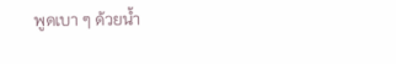พูดเบา ๆ ด้วยน้ำ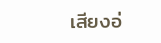เสียงอ่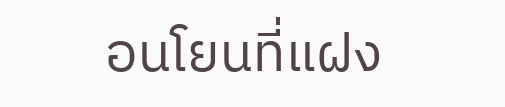อนโยนที่แฝง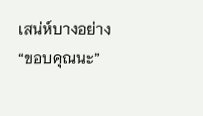เสน่ห์บางอย่าง
“ขอบคุณนะ”